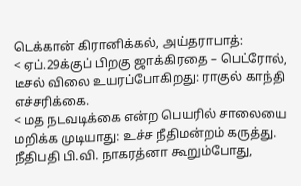டெக்கான் கிரானிக்கல், அய்தராபாத்:
< ஏப்.29க்குப் பிறகு ஜாக்கிரதை – பெட்ரோல், டீசல் விலை உயரப்போகிறது: ராகுல் காந்தி எச்சரிக்கை.
< மத நடவடிக்கை என்ற பெயரில் சாலையை மறிக்க முடியாது: உச்ச நீதிமன்றம் கருத்து. நீதிபதி பி.வி. நாகரத்னா கூறும்போது,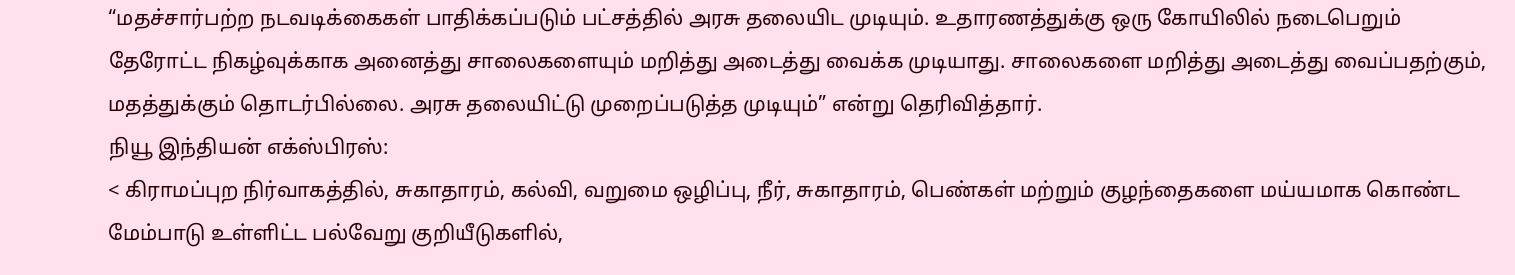“மதச்சார்பற்ற நடவடிக்கைகள் பாதிக்கப்படும் பட்சத்தில் அரசு தலையிட முடியும். உதாரணத்துக்கு ஒரு கோயிலில் நடைபெறும் தேரோட்ட நிகழ்வுக்காக அனைத்து சாலைகளையும் மறித்து அடைத்து வைக்க முடியாது. சாலைகளை மறித்து அடைத்து வைப்பதற்கும், மதத்துக்கும் தொடர்பில்லை. அரசு தலையிட்டு முறைப்படுத்த முடியும்” என்று தெரிவித்தார்.
நியூ இந்தியன் எக்ஸ்பிரஸ்:
< கிராமப்புற நிர்வாகத்தில், சுகாதாரம், கல்வி, வறுமை ஒழிப்பு, நீர், சுகாதாரம், பெண்கள் மற்றும் குழந்தைகளை மய்யமாக கொண்ட மேம்பாடு உள்ளிட்ட பல்வேறு குறியீடுகளில்,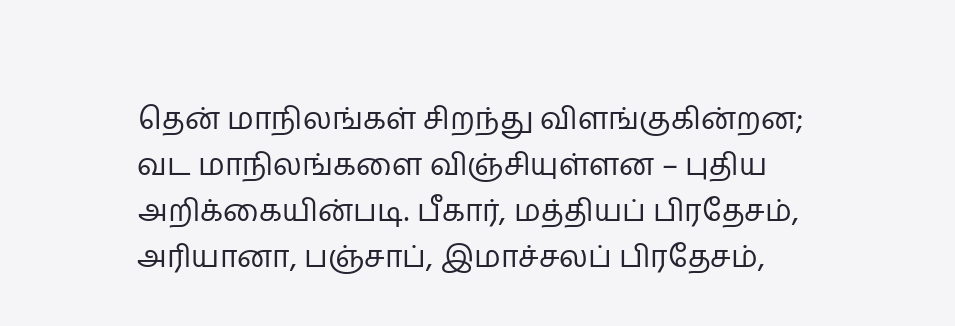தென் மாநிலங்கள் சிறந்து விளங்குகின்றன; வட மாநிலங்களை விஞ்சியுள்ளன – புதிய அறிக்கையின்படி. பீகார், மத்தியப் பிரதேசம், அரியானா, பஞ்சாப், இமாச்சலப் பிரதேசம்,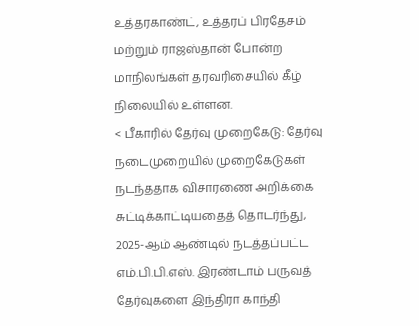உத்தரகாண்ட், உத்தரப் பிரதேசம் மற்றும் ராஜஸ்தான் போன்ற மாநிலங்கள் தரவரிசையில் கீழ் நிலையில் உள்ளன.
< பீகாரில் தேர்வு முறைகேடு: தேர்வு நடைமுறையில் முறைகேடுகள் நடந்ததாக விசாரணை அறிக்கை சுட்டிக்காட்டியதைத் தொடர்ந்து, 2025-ஆம் ஆண்டில் நடத்தப்பட்ட எம்.பி.பி.எஸ். இரண்டாம் பருவத் தேர்வுகளை இந்திரா காந்தி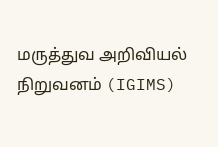மருத்துவ அறிவியல் நிறுவனம் (IGIMS)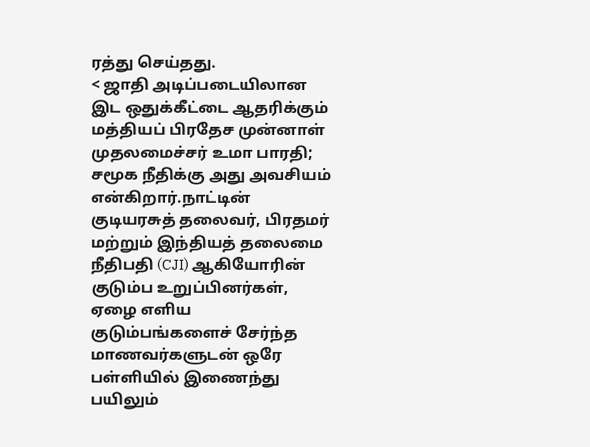ரத்து செய்தது.
< ஜாதி அடிப்படையிலான இட ஒதுக்கீட்டை ஆதரிக்கும் மத்தியப் பிரதேச முன்னாள் முதலமைச்சர் உமா பாரதி; சமூக நீதிக்கு அது அவசியம் என்கிறார்.நாட்டின் குடியரசுத் தலைவர், பிரதமர் மற்றும் இந்தியத் தலைமை நீதிபதி (CJI) ஆகியோரின் குடும்ப உறுப்பினர்கள், ஏழை எளிய குடும்பங்களைச் சேர்ந்த மாணவர்களுடன் ஒரே பள்ளியில் இணைந்து பயிலும்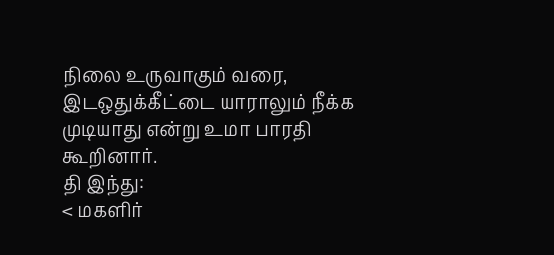நிலை உருவாகும் வரை, இடஒதுக்கீட்டை யாராலும் நீக்க முடியாது என்று உமா பாரதி கூறினார்.
தி இந்து:
< மகளிர்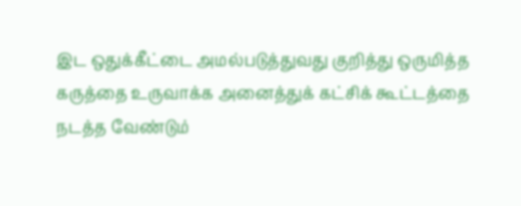இட ஒதுக்கீட்டை அமல்படுத்துவது குறித்து ஒருமித்த கருத்தை உருவாக்க அனைத்துக் கட்சிக் கூட்டத்தை நடத்த வேண்டும்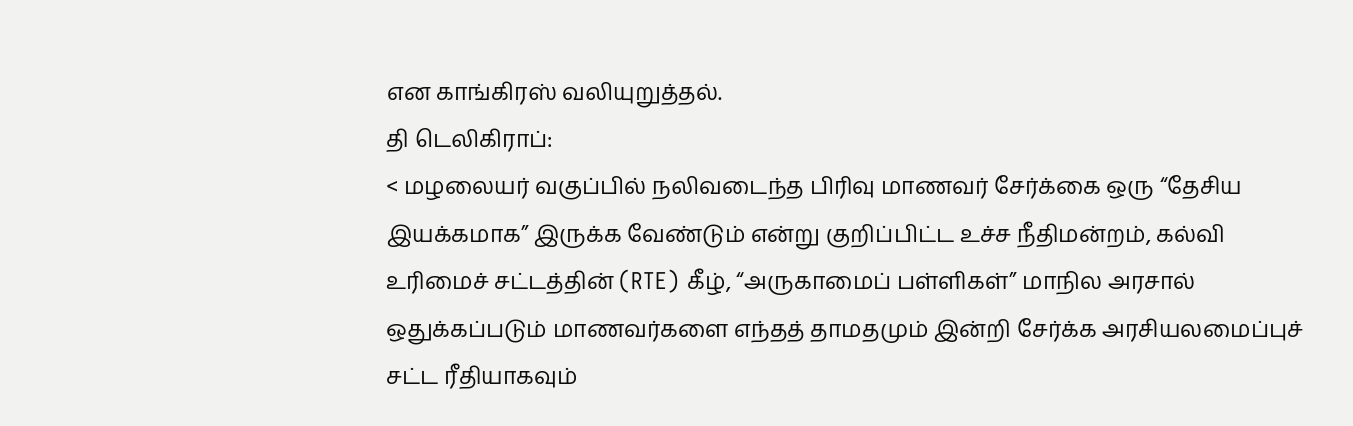என காங்கிரஸ் வலியுறுத்தல்.
தி டெலிகிராப்:
< மழலையர் வகுப்பில் நலிவடைந்த பிரிவு மாணவர் சேர்க்கை ஒரு “தேசிய இயக்கமாக” இருக்க வேண்டும் என்று குறிப்பிட்ட உச்ச நீதிமன்றம், கல்வி உரிமைச் சட்டத்தின் (RTE) கீழ், “அருகாமைப் பள்ளிகள்” மாநில அரசால் ஒதுக்கப்படும் மாணவர்களை எந்தத் தாமதமும் இன்றி சேர்க்க அரசியலமைப்புச் சட்ட ரீதியாகவும்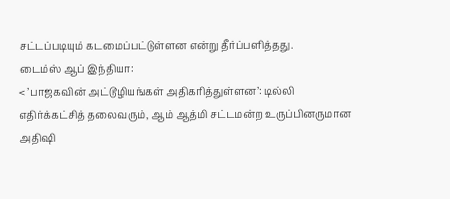சட்டப்படியும் கடமைப்பட்டுள்ளன என்று தீர்ப்பளித்தது.
டைம்ஸ் ஆப் இந்தியா:
< ’பாஜகவின் அட்டூழியங்கள் அதிகரித்துள்ளன’: டில்லி எதிர்க்கட்சித் தலைவரும், ஆம் ஆத்மி சட்டமன்ற உருப்பினருமான அதிஷி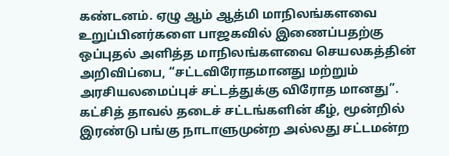கண்டனம். ஏழு ஆம் ஆத்மி மாநிலங்களவை உறுப்பினர்களை பாஜகவில் இணைப்பதற்கு ஒப்புதல் அளித்த மாநிலங்களவை செயலகத்தின் அறிவிப்பை, “சட்டவிரோதமானது மற்றும் அரசியலமைப்புச் சட்டத்துக்கு விரோத மானது”. கட்சித் தாவல் தடைச் சட்டங்களின் கீழ், மூன்றில் இரண்டு பங்கு நாடாளுமுன்ற அல்லது சட்டமன்ற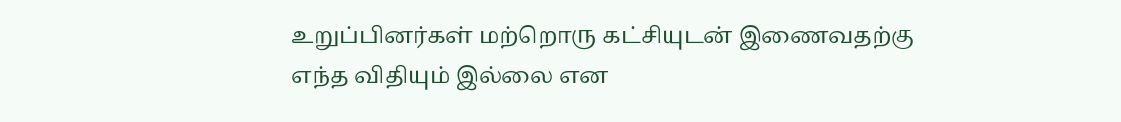உறுப்பினர்கள் மற்றொரு கட்சியுடன் இணைவதற்கு எந்த விதியும் இல்லை என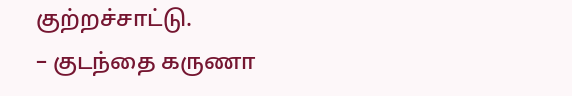குற்றச்சாட்டு.
– குடந்தை கருணா